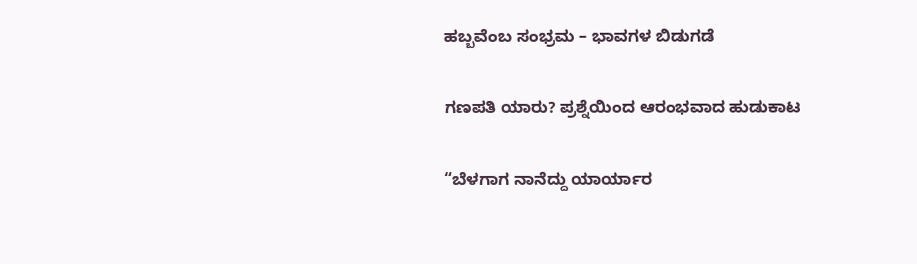ಹಬ್ಬವೆಂಬ ಸಂಭ್ರಮ – ಭಾವಗಳ ಬಿಡುಗಡೆ

ಗಣಪತಿ ಯಾರು? ಪ್ರಶ್ನೆಯಿಂದ ಆರಂಭವಾದ ಹುಡುಕಾಟ

“ಬೆಳಗಾಗ ನಾನೆದ್ದು ಯಾರ್ಯಾರ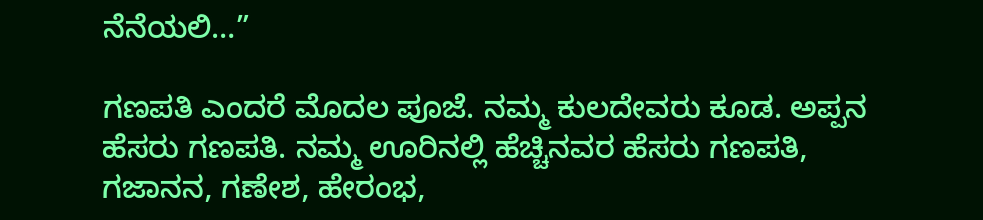ನೆನೆಯಲಿ…”

ಗಣಪತಿ ಎಂದರೆ ಮೊದಲ ಪೂಜೆ. ನಮ್ಮ ಕುಲದೇವರು ಕೂಡ. ಅಪ್ಪನ ಹೆಸರು ಗಣಪತಿ. ನಮ್ಮ ಊರಿನಲ್ಲಿ ಹೆಚ್ಚಿನವರ ಹೆಸರು ಗಣಪತಿ, ಗಜಾನನ, ಗಣೇಶ, ಹೇರಂಭ,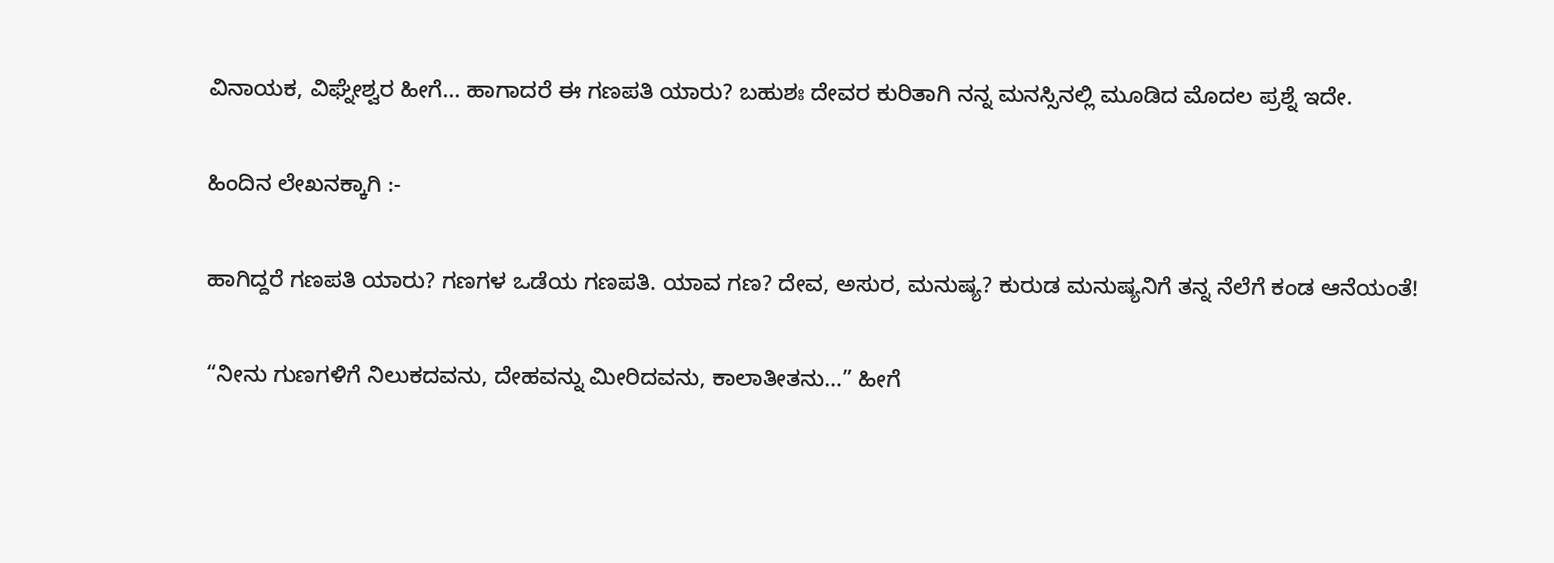ವಿನಾಯಕ, ವಿಘ್ನೇಶ್ವರ ಹೀಗೆ… ಹಾಗಾದರೆ ಈ ಗಣಪತಿ ಯಾರು? ಬಹುಶಃ ದೇವರ ಕುರಿತಾಗಿ ನನ್ನ ಮನಸ್ಸಿನಲ್ಲಿ ಮೂಡಿದ ಮೊದಲ ಪ್ರಶ್ನೆ ಇದೇ.

ಹಿಂದಿನ ಲೇಖನಕ್ಕಾಗಿ :-

ಹಾಗಿದ್ದರೆ ಗಣಪತಿ ಯಾರು? ಗಣಗಳ ಒಡೆಯ ಗಣಪತಿ. ಯಾವ ಗಣ? ದೇವ, ಅಸುರ, ಮನುಷ್ಯ? ಕುರುಡ ಮನುಷ್ಯನಿಗೆ ತನ್ನ ನೆಲೆಗೆ ಕಂಡ ಆನೆಯಂತೆ!

“ನೀನು ಗುಣಗಳಿಗೆ ನಿಲುಕದವನು, ದೇಹವನ್ನು ಮೀರಿದವನು, ಕಾಲಾತೀತನು…” ಹೀಗೆ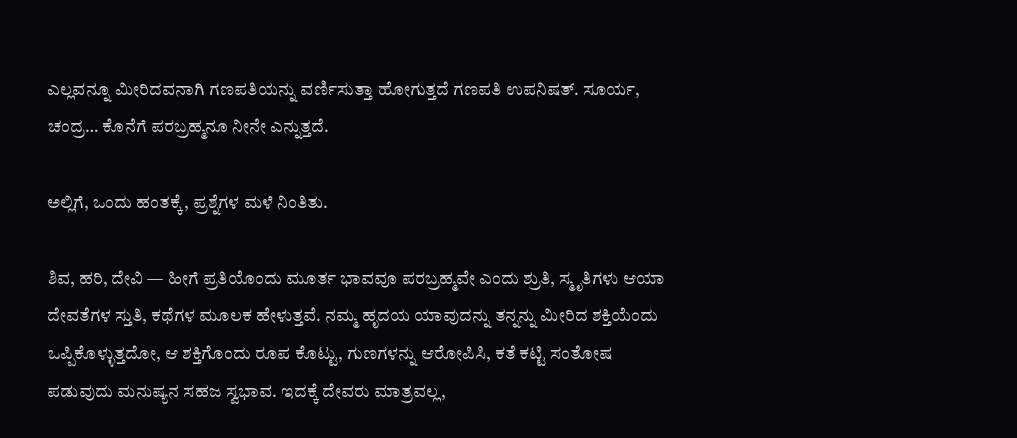ಎಲ್ಲವನ್ನೂ ಮೀರಿದವನಾಗಿ ಗಣಪತಿಯನ್ನು ವರ್ಣಿಸುತ್ತಾ ಹೋಗುತ್ತದೆ ಗಣಪತಿ ಉಪನಿಷತ್. ಸೂರ್ಯ, ಚಂದ್ರ… ಕೊನೆಗೆ ಪರಬ್ರಹ್ಮನೂ ನೀನೇ ಎನ್ನುತ್ತದೆ.

ಅಲ್ಲಿಗೆ, ಒಂದು ಹಂತಕ್ಕೆ, ಪ್ರಶ್ನೆಗಳ ಮಳೆ ನಿಂತಿತು.

ಶಿವ, ಹರಿ, ದೇವಿ — ಹೀಗೆ ಪ್ರತಿಯೊಂದು ಮೂರ್ತ ಭಾವವೂ ಪರಬ್ರಹ್ಮವೇ ಎಂದು ಶ್ರುತಿ, ಸ್ಮೃತಿಗಳು ಆಯಾ ದೇವತೆಗಳ ಸ್ತುತಿ, ಕಥೆಗಳ ಮೂಲಕ ಹೇಳುತ್ತವೆ. ನಮ್ಮ ಹೃದಯ ಯಾವುದನ್ನು ತನ್ನನ್ನು ಮೀರಿದ ಶಕ್ತಿಯೆಂದು ಒಪ್ಪಿಕೊಳ್ಳುತ್ತದೋ, ಆ ಶಕ್ತಿಗೊಂದು ರೂಪ ಕೊಟ್ಟು, ಗುಣಗಳನ್ನು ಆರೋಪಿಸಿ, ಕತೆ ಕಟ್ಟಿ ಸಂತೋಷ ಪಡುವುದು ಮನುಷ್ಯನ ಸಹಜ ಸ್ವಭಾವ. ಇದಕ್ಕೆ ದೇವರು ಮಾತ್ರವಲ್ಲ,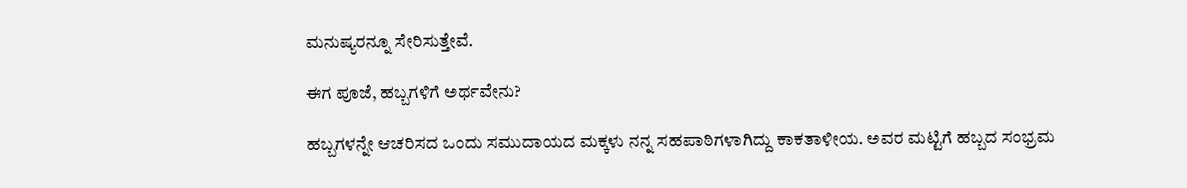ಮನುಷ್ಯರನ್ನೂ ಸೇರಿಸುತ್ತೇವೆ.

ಈಗ ಪೂಜೆ, ಹಬ್ಬಗಳಿಗೆ ಅರ್ಥವೇನು?

ಹಬ್ಬಗಳನ್ನೇ ಆಚರಿಸದ ಒಂದು ಸಮುದಾಯದ ಮಕ್ಕಳು ನನ್ನ ಸಹಪಾಠಿಗಳಾಗಿದ್ದು ಕಾಕತಾಳೀಯ. ಅವರ ಮಟ್ಟಿಗೆ ಹಬ್ಬದ ಸಂಭ್ರಮ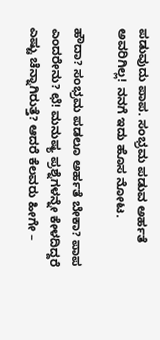ಪಡುವುದು ಪಾಪ. ಸಂಭ್ರಮ ಪಡುವ ಅರ್ಹತೆ ಅವರಿಗಿಲ್ಲ! ನನಗೆ ಇದು ಹೊಸ ನೋಟ.

ಹೌದಾ? ಸಂಭ್ರಮ ಪಡಲೂ ಅರ್ಹತೆ ಬೇಕಾ? ಪಾಪ ಎಂದರೇನು? ಛೆ! ಮನುಷ್ಯ ಪ್ರಶ್ನೆಗಳನ್ನೇ ಕೇಳದಿದ್ದರೆ ಎಷ್ಟು ಚೆನ್ನಾಗಿರುತ್ತೆ? ಆದರೆ ಕೆಲವರು ಹೀಗೇ –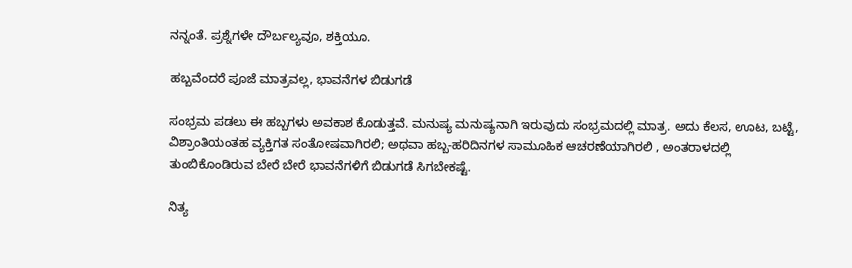ನನ್ನಂತೆ. ಪ್ರಶ್ನೆಗಳೇ ದೌರ್ಬಲ್ಯವೂ, ಶಕ್ತಿಯೂ.

ಹಬ್ಬವೆಂದರೆ ಪೂಜೆ ಮಾತ್ರವಲ್ಲ, ಭಾವನೆಗಳ ಬಿಡುಗಡೆ

ಸಂಭ್ರಮ ಪಡಲು ಈ ಹಬ್ಬಗಳು ಅವಕಾಶ ಕೊಡುತ್ತವೆ. ಮನುಷ್ಯ ಮನುಷ್ಯನಾಗಿ ಇರುವುದು ಸಂಭ್ರಮದಲ್ಲಿ ಮಾತ್ರ. ಅದು ಕೆಲಸ, ಊಟ, ಬಟ್ಟೆ, ವಿಶ್ರಾಂತಿಯಂತಹ ವ್ಯಕ್ತಿಗತ ಸಂತೋಷವಾಗಿರಲಿ; ಅಥವಾ ಹಬ್ಬ-ಹರಿದಿನಗಳ ಸಾಮೂಹಿಕ ಆಚರಣೆಯಾಗಿರಲಿ , ಅಂತರಾಳದಲ್ಲಿ ತುಂಬಿಕೊಂಡಿರುವ ಬೇರೆ ಬೇರೆ ಭಾವನೆಗಳಿಗೆ ಬಿಡುಗಡೆ ಸಿಗಬೇಕಷ್ಟೆ.

ನಿತ್ಯ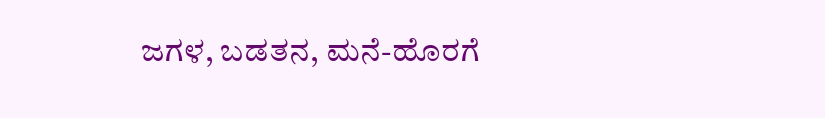ಜಗಳ, ಬಡತನ, ಮನೆ-ಹೊರಗೆ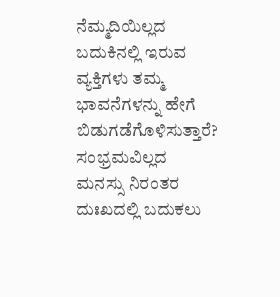ನೆಮ್ಮದಿಯಿಲ್ಲದ ಬದುಕಿನಲ್ಲಿ ಇರುವ ವ್ಯಕ್ತಿಗಳು ತಮ್ಮ ಭಾವನೆಗಳನ್ನು ಹೇಗೆ ಬಿಡುಗಡೆಗೊಳಿಸುತ್ತಾರೆ? ಸಂಭ್ರಮವಿಲ್ಲದ ಮನಸ್ಸು ನಿರಂತರ ದುಃಖದಲ್ಲಿ ಬದುಕಲು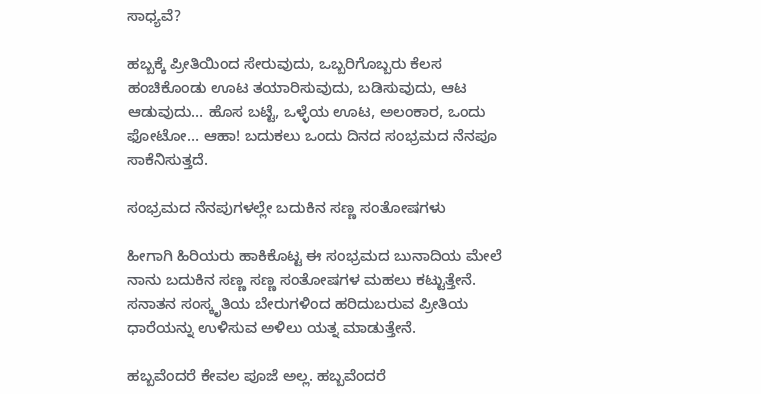ಸಾಧ್ಯವೆ?

ಹಬ್ಬಕ್ಕೆ ಪ್ರೀತಿಯಿಂದ ಸೇರುವುದು, ಒಬ್ಬರಿಗೊಬ್ಬರು ಕೆಲಸ ಹಂಚಿಕೊಂಡು ಊಟ ತಯಾರಿಸುವುದು, ಬಡಿಸುವುದು, ಆಟ ಆಡುವುದು… ಹೊಸ ಬಟ್ಟೆ, ಒಳ್ಳೆಯ ಊಟ, ಅಲಂಕಾರ, ಒಂದು ಫೋಟೋ… ಆಹಾ! ಬದುಕಲು ಒಂದು ದಿನದ ಸಂಭ್ರಮದ ನೆನಪೂ ಸಾಕೆನಿಸುತ್ತದೆ.

ಸಂಭ್ರಮದ ನೆನಪುಗಳಲ್ಲೇ ಬದುಕಿನ ಸಣ್ಣ ಸಂತೋಷಗಳು

ಹೀಗಾಗಿ ಹಿರಿಯರು ಹಾಕಿಕೊಟ್ಟ ಈ ಸಂಭ್ರಮದ ಬುನಾದಿಯ ಮೇಲೆ ನಾನು ಬದುಕಿನ ಸಣ್ಣ ಸಣ್ಣ ಸಂತೋಷಗಳ ಮಹಲು ಕಟ್ಟುತ್ತೇನೆ. ಸನಾತನ ಸಂಸ್ಕೃತಿಯ ಬೇರುಗಳಿಂದ ಹರಿದುಬರುವ ಪ್ರೀತಿಯ ಧಾರೆಯನ್ನು ಉಳಿಸುವ ಅಳಿಲು ಯತ್ನ ಮಾಡುತ್ತೇನೆ.

ಹಬ್ಬವೆಂದರೆ ಕೇವಲ ಪೂಜೆ ಅಲ್ಲ. ಹಬ್ಬವೆಂದರೆ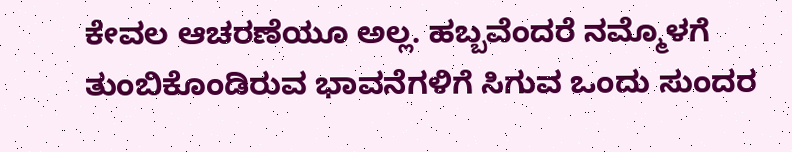ಕೇವಲ ಆಚರಣೆಯೂ ಅಲ್ಲ. ಹಬ್ಬವೆಂದರೆ ನಮ್ಮೊಳಗೆ ತುಂಬಿಕೊಂಡಿರುವ ಭಾವನೆಗಳಿಗೆ ಸಿಗುವ ಒಂದು ಸುಂದರ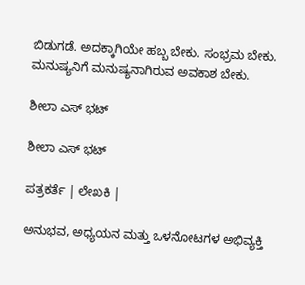ಬಿಡುಗಡೆ. ಅದಕ್ಕಾಗಿಯೇ ಹಬ್ಬ ಬೇಕು. ಸಂಭ್ರಮ ಬೇಕು. ಮನುಷ್ಯನಿಗೆ ಮನುಷ್ಯನಾಗಿರುವ ಅವಕಾಶ ಬೇಕು.

ಶೀಲಾ ಎಸ್ ಭಟ್

ಶೀಲಾ ಎಸ್ ಭಟ್

ಪತ್ರಕರ್ತೆ | ಲೇಖಕಿ |

ಅನುಭವ, ಅಧ್ಯಯನ ಮತ್ತು ಒಳನೋಟಗಳ ಅಭಿವ್ಯಕ್ತಿ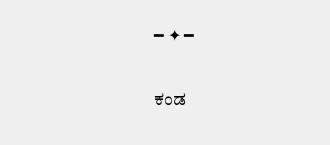━ ✦ ━

ಕಂಡ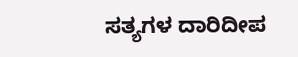ಸತ್ಯಗಳ ದಾರಿದೀಪ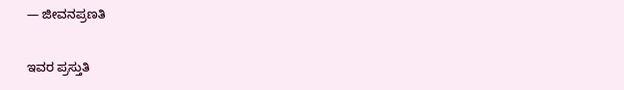— ಜೀವನಪ್ರಣತಿ

ಇವರ ಪ್ರಸ್ತುತಿ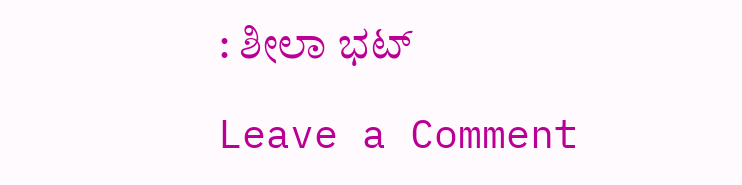: ಶೀಲಾ ಭಟ್

Leave a Comment